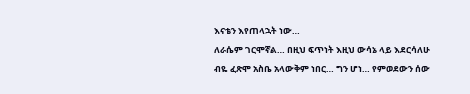እናቴን እየጠላኋት ነው…
ለራሴም ገርሞኛል… በዚህ ፍጥነት እዚህ ውሳኔ ላይ እደርሳለሁ ብዬ ፈጽሞ አስቤ አላውቅም ነበር… ግን ሆነ… የምወደውን ሰው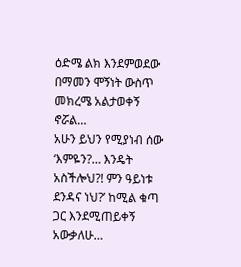ዕድሜ ልክ እንደምወደው በማመን ሞኝነት ውስጥ መክረሜ አልታወቀኝ ኖሯል…
አሁን ይህን የሚያነብ ሰው ‘እምዬን?… እንዴት አስችሎህ?! ምን ዓይነቱ ደንዳና ነህ?’ ከሚል ቁጣ ጋር እንደሚጠይቀኝ አውቃለሁ…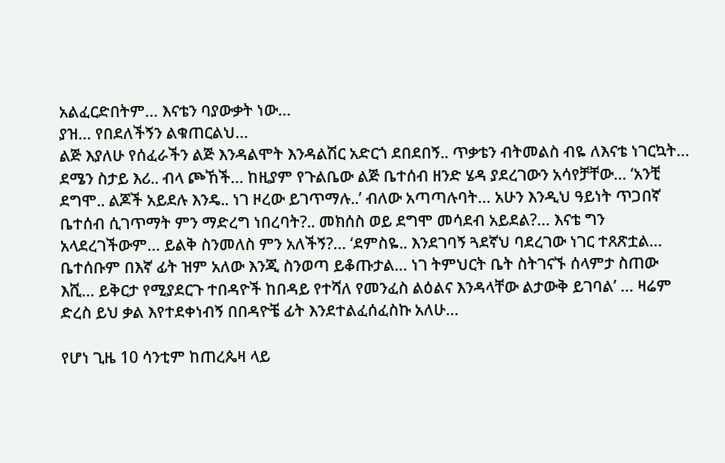አልፈርድበትም… እናቴን ባያውቃት ነው…
ያዝ… የበደለችኝን ልቁጠርልህ…
ልጅ እያለሁ የሰፈራችን ልጅ እንዳልሞት እንዳልሽር አድርጎ ደበደበኝ.. ጥቃቴን ብትመልስ ብዬ ለእናቴ ነገርኳት… ደሜን ስታይ እሪ.. ብላ ጮኸች… ከዚያም የጉልቤው ልጅ ቤተሰብ ዘንድ ሄዳ ያደረገውን አሳየቻቸው… ‘አንቺ ደግሞ.. ልጆች አይደሉ እንዴ.. ነገ ዞረው ይገጥማሉ..’ ብለው አጣጣሉባት… አሁን እንዲህ ዓይነት ጥጋበኛ ቤተሰብ ሲገጥማት ምን ማድረግ ነበረባት?.. መክሰስ ወይ ደግሞ መሳደብ አይደል?… እናቴ ግን አላደረገችውም… ይልቅ ስንመለስ ምን አለችኝ?… ‘ደምስዬ.. እንደገባኝ ጓደኛህ ባደረገው ነገር ተጸጽቷል… ቤተሰቡም በእኛ ፊት ዝም አለው እንጂ ስንወጣ ይቆጡታል… ነገ ትምህርት ቤት ስትገናኙ ሰላምታ ስጠው እሺ… ይቅርታ የሚያደርጉ ተበዳዮች ከበዳይ የተሻለ የመንፈስ ልዕልና እንዳላቸው ልታውቅ ይገባል’ … ዛሬም ድረስ ይህ ቃል እየተደቀነብኝ በበዳዮቼ ፊት እንደተልፈሰፈስኩ አለሁ…

የሆነ ጊዜ 10 ሳንቲም ከጠረጴዛ ላይ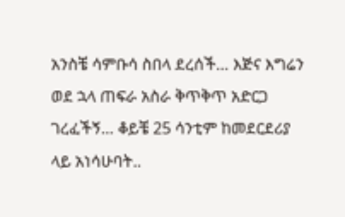አንስቼ ሳምቡሳ ስበላ ደረሰች… እጅና እግሬን ወደ ኋላ ጠፍራ አስራ ቅጥቅጥ አድርጋ ገረፈችኝ… ቆይቼ 25 ሳንቲም ከመደርደሪያ ላይ አነሳሁባት..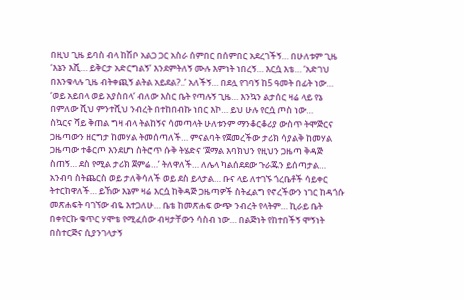በዚህ ጊዜ ይባስ ብላ ከሽቦ አልጋ ጋር አስራ ሰምበር በሰምበር አደረገችኝ… በሁለቱም ጊዜ ‘እኔን እሺ… ይቅርታ አድርግልኝ’ እንደምትለኝ ሙሉ እምነት ነበረኝ… እርሷ እቴ… ‘አድገህ በእንቁላሉ ጊዜ ብትቀጪኝ ልትል አይደል?..’ አለችኝ… በደሏ የገባኝ ከ5 ዓመት በፊት ነው… ‘ወይ አይበላ ወይ አያስበላ’ ብለው እስር ቤት የጣሉኝ ጊዜ… እንኳን ልታሰር ዛሬ ላይ የኔ በምለው ሺህ ምንተሺህ ንብረት በተከበብኩ ነበር እኮ… ይህ ሁሉ የርሷ ጦስ ነው…
ስኳርና ሻይ ቅጠል ግዛ ብላ ትልከኝና ሳመጣላት ሁለቱንም ማንቆርቆሪያ ውስጥ ትሞጅርና ጋዜጣውን ዘርግታ ከመሃል ትመሰጣለች… ምናልባት የጀመረችው ታሪክ ሳያልቅ ከመሃል ጋዜጣው ተቆርጦ እንደሆነ ስትሮጥ ሱቅ ትሄድና ‘ጀማል እባክህን የዚህን ጋዜጣ ቅዳጅ ስጠኝ… ደስ የሚል ታሪክ ጀምሬ…’ ትለዋለች… ለሌላ ካልሰደደው ጉራጁን ይሰጣታል… አንብባ ስትጨርስ ወይ ታለቅሳለች ወይ ደስ ይላታል… ቡና ላይ ለተገኙ ጎረቤቶች ሳይቀር ትተርከዋለች… ይኸው እኔም ዛሬ እርሷ ከቅዳጅ ጋዜጣዎች ስትፈልግ የኖረችውን ነገር ከዳጎሱ መጽሐፍት ባገኘው ብዬ እተጋለሁ… ቤቴ ከመጽሐፍ ውጭ ንብረት የላትም… ኪራይ ቤት በቀየርኩ ቁጥር ሃሞቴ የሚፈሰው ብዛታቸውን ሳስብ ነው… በልጅነት የከተበችኝ ሞኝነት በስተርጅና ሲያንገላታኝ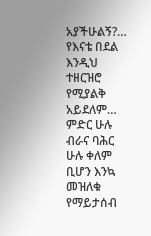አያችሁልኝ?…
የእናቴ በደል እንዲህ ተዘርዝሮ የሚያልቅ አይደለም… ምድር ሁሉ ብራና ባሕር ሁሉ ቀለም ቢሆን እንኳ መዝለቁ የማይታሰብ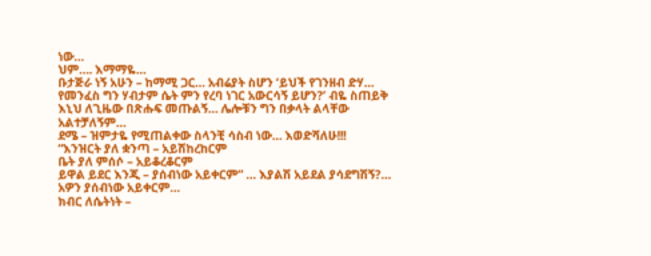ነው…
ህም…. እማማዬ…
ቡታጅራ ነኝ አሁን – ከማሚ ጋር… አብሬያት ስሆን ‘ይህች የገንዘብ ድሃ… የመንፈስ ግን ሃብታም ሴት ምን የረባ ነገር አውርሳኝ ይሆን?’ ብዬ ስጠይቅ እኒህ ለጊዜው በጽሑፍ መጡልኝ… ሌሎቹን ግን በቃላት ልላቸው አልተቻለኝም…
ደሜ – ዝምታዬ የሚጠልቀው ስላንቺ ሳስብ ነው… እወድሻለሁ!!!
“እንዝርት ያለ ቋንጣ – አይሽከረከርም
ቤት ያለ ምሰሶ – አይቆረቆርም
ይዋል ይደር እንጂ – ያሰብነው አይቀርም” … እያልሽ አይደል ያሳደግሽኝ?… አዎን ያሰብነው አይቀርም…
ክብር ለሴትነት –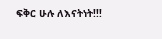ፍቅር ሁሉ ለእናትነት!!!